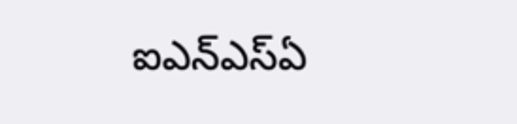ఐఎన్‌ఎస్‌ఏ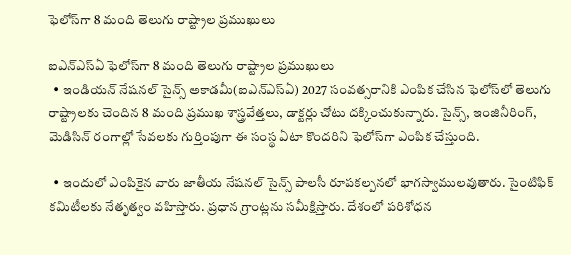ఫెలోస్‌గా 8 మంది తెలుగు రాష్ట్రాల ప్రముఖులు

ఐఎన్‌ఎస్‌ఏ ఫెలోస్‌గా 8 మంది తెలుగు రాష్ట్రాల ప్రముఖులు
  • ఇండియన్‌ నేషనల్‌ సైన్స్‌ అకాడమీ(ఐఎన్‌ఎస్‌ఏ) 2027 సంవత్సరానికి ఎంపిక చేసిన ఫెలోస్‌లో తెలుగు రాష్ట్రాలకు చెందిన 8 మంది ప్రముఖ శాస్త్రవేత్తలు, డాక్టర్లు చోటు దక్కించుకున్నారు. సైన్స్, ఇంజినీరింగ్, మెడిసిన్‌ రంగాల్లో సేవలకు గుర్తింపుగా ఈ సంస్థ ఏటా కొందరిని ఫెలోస్‌గా ఎంపిక చేస్తుంది.

  • ఇందులో ఎంపికైన వారు జాతీయ నేషనల్‌ సైన్స్‌ పాలసీ రూపకల్పనలో భాగస్వాములవుతారు. సైంటిఫిక్‌ కమిటీలకు నేతృత్వం వహిస్తారు. ప్రధాన గ్రాంట్లను సమీక్షిస్తారు. దేశంలో పరిశోధన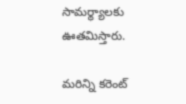సామర్థ్యాలకు ఊతమిస్తారు.

మరిన్ని కరెంట్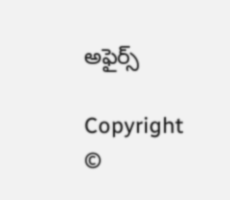అఫైర్స్

Copyright ©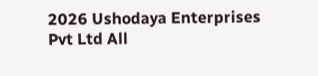2026 Ushodaya Enterprises Pvt Ltd All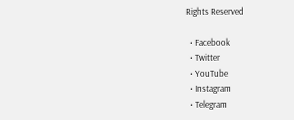Rights Reserved

  • Facebook
  • Twitter
  • YouTube
  • Instagram
  • Telegram